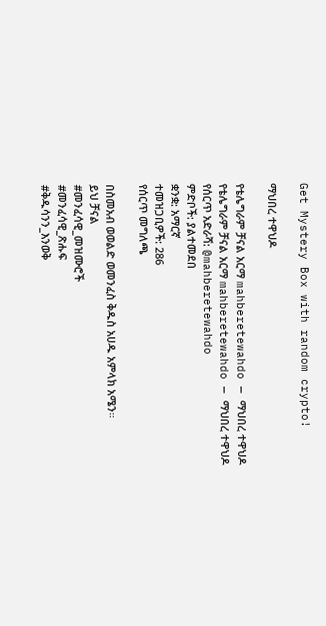Get Mystery Box with random crypto!

ማህበረ ተዋህዶ

የቴሌግራም ቻናል አርማ mahberetewahdo — ማህበረ ተዋህዶ
የቴሌግራም ቻናል አርማ mahberetewahdo — ማህበረ ተዋህዶ
የሰርጥ አድራሻ: @mahberetewahdo
ምድቦች: ያልተመደበ
ቋንቋ: አማርኛ
ተመዝጋቢዎች: 286
የሰርጥ መግለጫ

በስመአብ ወወልድ ወመንፈስ ቅዱስ አሀዱ አምላክ አሜን።
ይህ ቻናል
#መንፈሳዊ_መዝሙሮች
#መንፈሳዊ_ጽሑፍ
#ቅዱሳንን_እንወቅ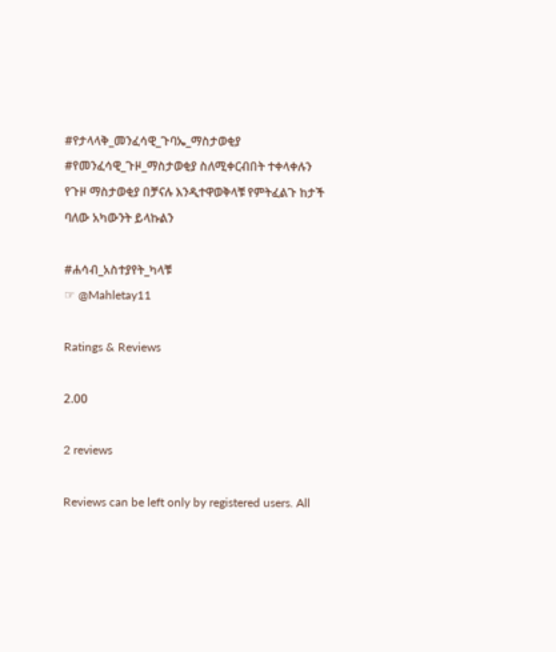#የታላላቅ_መንፈሳዊ_ጉባኤ_ማስታወቂያ
#የመንፈሳዊ_ጉዞ_ማስታወቂያ ስለሚቀርብበት ተቀላቀሉን
የጉዞ ማስታወቂያ በቻናሉ እንዲተዋወቅላቹ የምትፈልጉ ከታች ባለው አካውንት ይላኩልን

#ሐሳብ_አስተያየት_ካላቹ
☞ @Mahletay11

Ratings & Reviews

2.00

2 reviews

Reviews can be left only by registered users. All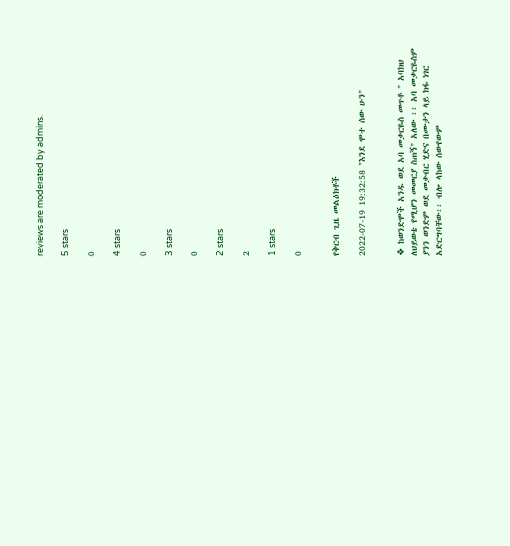reviews are moderated by admins.

5 stars

0

4 stars

0

3 stars

0

2 stars

2

1 stars

0


የቅርብ ጊዜ መልዕክቶች

2022-07-19 19:32:58 "እንደ ሞተ ሰው ሁን"


❖ ከወንድሞች አንዱ ወደ አባ መቃርዬስ መጥቶ " አባክህ ለህይወቴ የሚሆን መመርያ ስጠኝ" አለው ፡፡ አባ መቃርዬስም ያንን ወንድም ወደ መቃብር ሂድና በሙታን ላይ ክፋ ነገር አድርግባቸው፡፡ ብሎ ላከው ሰውየውም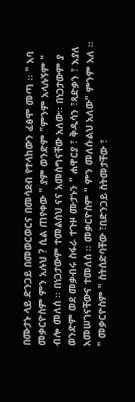በሙታኑ ላይ ድንጋይ በመወርወርና በመሳደብ የተላከውን ፈፅሞ መጣ ፡፡ " አባ መቃርዮስም ምን አሉህ ? ሲል ጠየቀው " ያም ወንድም "ምንም አላሉኝም " ብሎ መለሰ ፡፡ በነጋታውም ተመልሰህ ናና አመስግናቸው አለው፡፡ በነጋታውም ያ ወንድም ወደ መቃብሩ ስፋራ ተጉዞ ሙታኑን " ሐዋርያ ፣ ቅዱሳን ፣ጻድቃን ፣ እያለ አመሠገናቸውና ተመለሰ ፡፡ መቃርዮስም " ምን መለሱልህ አለው" ምንም አለ ፡፡" መቃርዮስም " ስትሰድባቸው ፣በድንጋይ ስትመታቸው ፣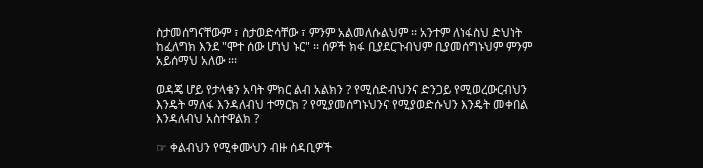ስታመሰግናቸውም ፣ ስታወድሳቸው ፣ ምንም አልመለሱልህም ፡፡ አንተም ለነፋስህ ድህነት ከፈለግክ እንደ "ሞተ ሰው ሆነህ ኑር" ፡፡ ሰዎች ክፋ ቢያደርጉብህም ቢያመሰግኑህም ምንም አይሰማህ አለው ፡፡፡

ወዳጄ ሆይ የታላቁን አባት ምክር ልብ አልክን ? የሚሰድብህንና ድንጋይ የሚወረውርብህን እንዴት ማለፋ እንዳለብህ ተማርክ ? የሚያመሰግኑህንና የሚያወድሱህን እንዴት መቀበል እንዳለብህ አስተዋልክ ?

☞ ቀልብህን የሚቀሙህን ብዙ ሰዳቢዎች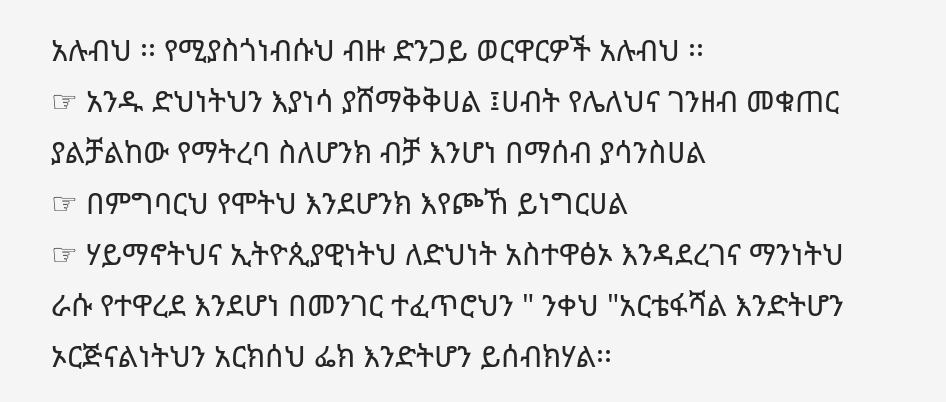አሉብህ ፡፡ የሚያስጎነብሱህ ብዙ ድንጋይ ወርዋርዎች አሉብህ ፡፡
☞ አንዱ ድህነትህን እያነሳ ያሸማቅቅሀል ፤ሀብት የሌለህና ገንዘብ መቁጠር ያልቻልከው የማትረባ ስለሆንክ ብቻ እንሆነ በማሰብ ያሳንስሀል
☞ በምግባርህ የሞትህ እንደሆንክ እየጮኸ ይነግርሀል
☞ ሃይማኖትህና ኢትዮጲያዊነትህ ለድህነት አስተዋፅኦ እንዳደረገና ማንነትህ ራሱ የተዋረደ እንደሆነ በመንገር ተፈጥሮህን " ንቀህ "አርቴፋሻል እንድትሆን ኦርጅናልነትህን አርክሰህ ፌክ እንድትሆን ይሰብክሃል፡፡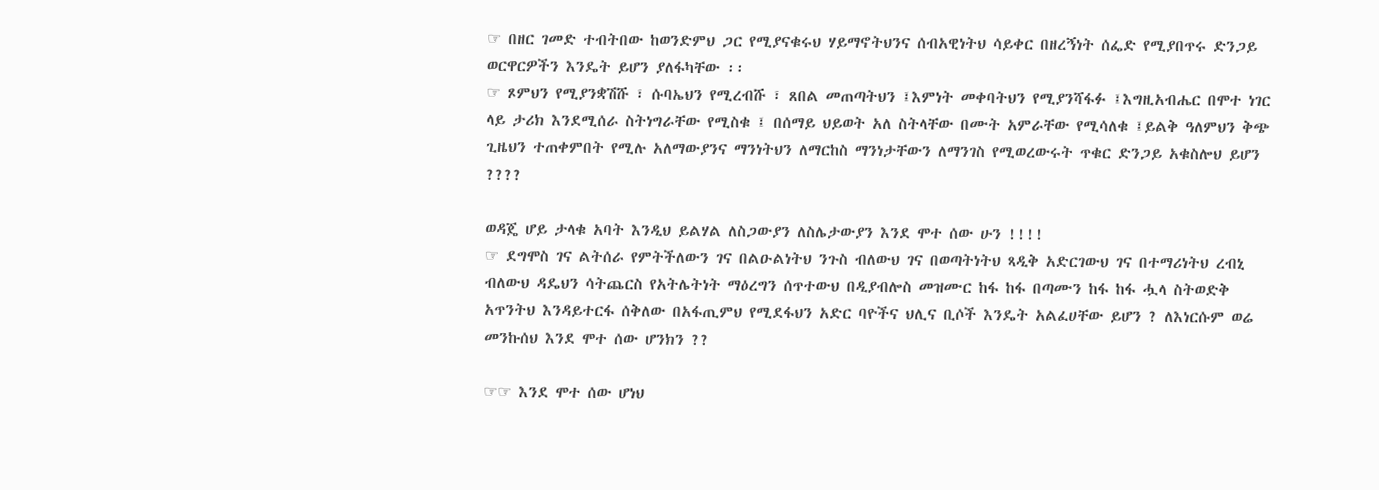☞ በዘር ገመድ ተብትበው ከወንድምህ ጋር የሚያናቁሩህ ሃይማኖትህንና ሰብአዊነትህ ሳይቀር በዘረኝነት ሰፌድ የሚያበጥሩ ድንጋይ ወርዋርዎችን እንዴት ይሆን ያለፋካቸው ፡፡
☞ ጾምህን የሚያንቋሽሹ ፣ ሱባኤህን የሚረብሹ ፣ ጸበል መጠጣትህን ፤እምነት መቀባትህን የሚያንሻፋፉ ፤እግዚአብሔር በሞተ ነገር ላይ ታሪክ እንደሚሰራ ስትነግራቸው የሚስቁ ፤ በሰማይ ህይወት አለ ስትላቸው በሙት አምራቸው የሚሳለቁ ፤ይልቅ ዓለምህን ቅጭ ጊዜህን ተጠቀምበት የሚሉ አለማውያንና ማንነትህን ለማርከስ ማንነታቸውን ለማንገስ የሚወረውሩት ጥቁር ድንጋይ አቁስሎህ ይሆን ????

ወዳጄ ሆይ ታላቁ አባት እንዲህ ይልሃል ለስጋውያን ለስሌታውያን እንደ ሞተ ሰው ሁን !!!!
☞ ደግሞስ ገና ልትሰራ የምትችለውን ገና በልዑልነትህ ንጉስ ብለውህ ገና በወጣትነትህ ጻዲቅ አድርገውህ ገና በተማሪነትህ ረብኒ ብለውህ ዳዴህን ሳትጨርስ የአትሌትነት ማዕረግን ሰጥተውህ በዲያብሎስ መዝሙር ከፋ ከፋ በጣሙን ከፋ ከፋ ሗላ ስትወድቅ አጥንትህ እንዳይተርፋ ሰቅለው በአፋጢምህ የሚደፋህን አድር ባዮችና ህሊና ቢሶች እንዴት አልፈሀቸው ይሆን ? ለእነርሱም ወሬ መንኩሰህ እንደ ሞተ ሰው ሆንክን ??

☞☞ እንደ ሞተ ሰው ሆነህ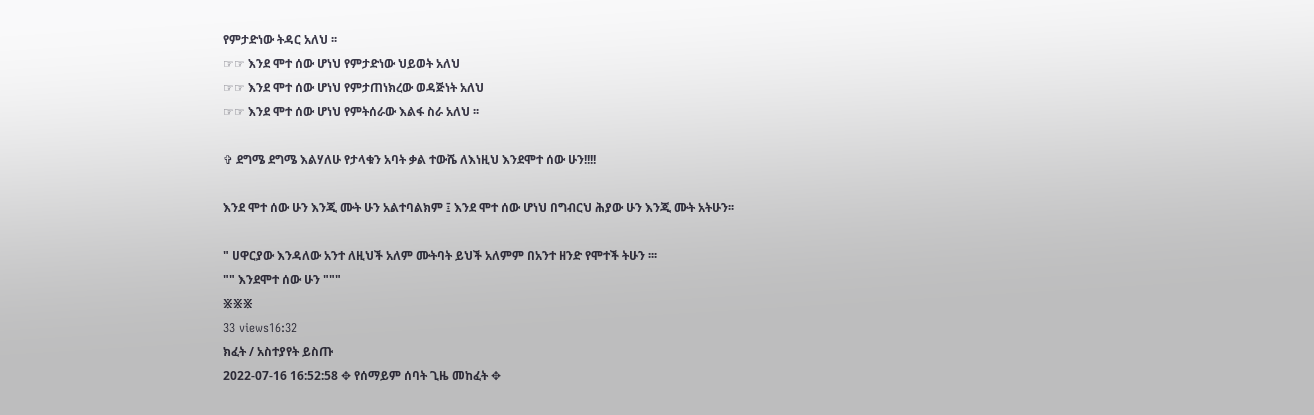የምታድነው ትዳር አለህ ፡፡
☞☞ እንደ ሞተ ሰው ሆነህ የምታድነው ህይወት አለህ
☞☞ እንደ ሞተ ሰው ሆነህ የምታጠነክረው ወዳጅነት አለህ
☞☞ እንደ ሞተ ሰው ሆነህ የምትሰራው እልፋ ስራ አለህ ፡፡

✞ ደግሜ ደግሜ እልሃለሁ የታላቁን አባት ቃል ተውሼ ለእነዚህ እንደሞተ ሰው ሁን!!!!

እንደ ሞተ ሰው ሁን እንጂ ሙት ሁን አልተባልክም ፤ እንደ ሞተ ሰው ሆነህ በግብርህ ሕያው ሁን እንጂ ሙት አትሁን፡፡

" ሀዋርያው እንዳለው አንተ ለዚህች አለም ሙትባት ይህች አለምም በአንተ ዘንድ የሞተች ትሁን ፡፡፡
"" እንደሞተ ሰው ሁን """
፠፠፠
33 views16:32
ክፈት / አስተያየት ይስጡ
2022-07-16 16:52:58 ✥ የሰማይም ሰባት ጊዜ መከፈት ✥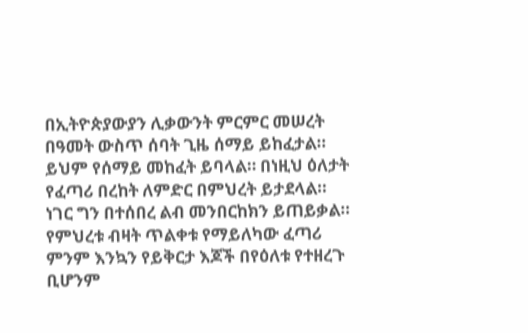በኢትዮጵያውያን ሊቃውንት ምርምር መሠረት በዓመት ውስጥ ሰባት ጊዜ ሰማይ ይከፈታል። ይህም የሰማይ መከፈት ይባላል። በነዚህ ዕለታት የፈጣሪ በረከት ለምድር በምህረት ይታደላል። ነገር ግን በተሰበረ ልብ መንበርከክን ይጠይቃል። የምህረቱ ብዛት ጥልቀቱ የማይለካው ፈጣሪ ምንም እንኳን የይቅርታ እጆች በየዕለቱ የተዘረጉ ቢሆንም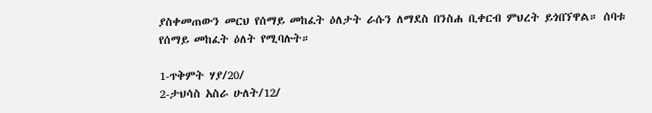ያስቀመጠውን መርህ የሰማይ መከፈት ዕለታት ራሱን ለማደስ በንስሐ ቢቀርብ ምህረት ይጎበኘዋል። ሰባቱ የሰማይ መከፈት ዕለት የሚባሉት።

1-ጥቅምት ሃያ/20/
2-ታህሳስ አስራ ሁለት/12/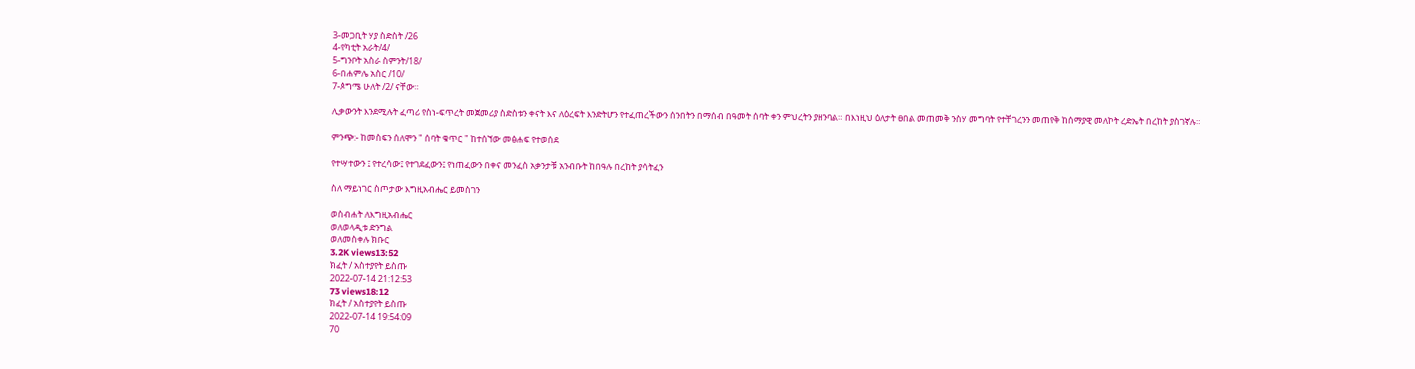3-መጋቢት ሃያ ስድስት /26
4-የካቲት አራት/4/
5-ግንቦት አስራ ስምንት/18/
6-በሐምሌ አስር /10/
7-ጶግሜ ሁለት /2/ ናቸው።

ሊቃውንት እንደሚሉት ፈጣሪ የስነ-ፍጥረት መጀመሪያ ስድስቱን ቀናት እና ለዕረፍት እንድትሆን የተፈጠረችውን ሰንበትን በማሰብ በዓመት ሰባት ቀን ምህረትን ያዘንባል። በእነዚህ ዕለታት ፀበል መጠመቅ ንስሃ መግባት የተቸገረንን መጠየቅ ከሰማያዊ መለኮት ረድኤት በረከት ያስገኛሉ።

ምንጭ:- ከመስፍን ሰለሞን " ሰባት ቁጥር " ከተሰኘው መፅሐፍ የተወሰደ

የተሣተውን ፤ የተረሳው፤ የተገደፈውን፤ የነጠፈውን በቀና መንፈስ አቃንታቹ አንብቡት ከበዓሉ በረከት ያሳትፈን

ስለ ማይነገር ስጦታው እግዚአብሔር ይመስገን

ወስብሐት ለእግዚአብሔር
ወለወላዲቱ ድንግል
ወለመስቀሉ ክቡር
3.2K views13:52
ክፈት / አስተያየት ይስጡ
2022-07-14 21:12:53
73 views18:12
ክፈት / አስተያየት ይስጡ
2022-07-14 19:54:09
70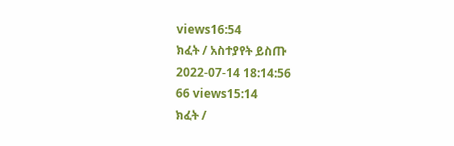views16:54
ክፈት / አስተያየት ይስጡ
2022-07-14 18:14:56
66 views15:14
ክፈት /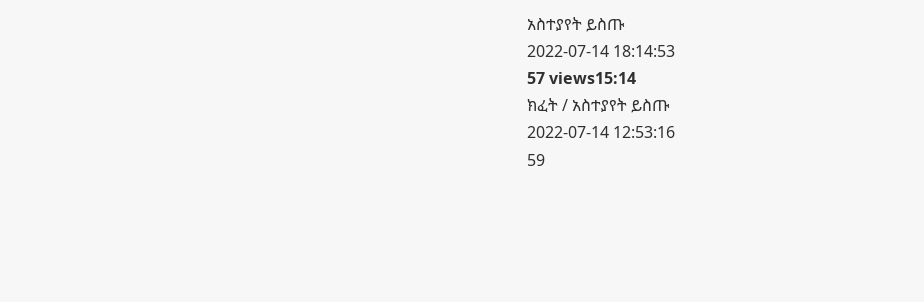አስተያየት ይስጡ
2022-07-14 18:14:53
57 views15:14
ክፈት / አስተያየት ይስጡ
2022-07-14 12:53:16
59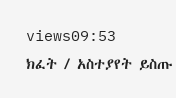views09:53
ክፈት / አስተያየት ይስጡ